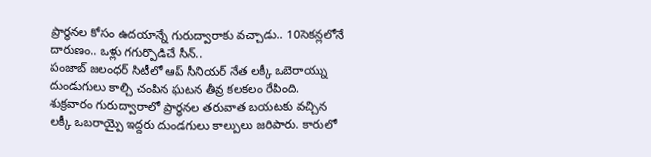ప్రార్థనల కోసం ఉదయాన్నే గురుద్వారాకు వచ్చాడు.. 10సెకన్లలోనే దారుణం.. ఒళ్లు గగుర్పొడిచే సీన్..
పంజాబ్ జలంధర్ సిటీలో ఆప్ సీనియర్ నేత లక్కీ ఒబెరాయ్ను దుండుగులు కాల్చి చంపిన ఘటన తీవ్ర కలకలం రేపింది. శుక్రవారం గురుద్వారాలో ప్రార్ధనల తరువాత బయటకు వచ్చిన లక్కీ ఒబరాయ్పై ఇద్దరు దుండగులు కాల్పులు జరిపారు. కారులో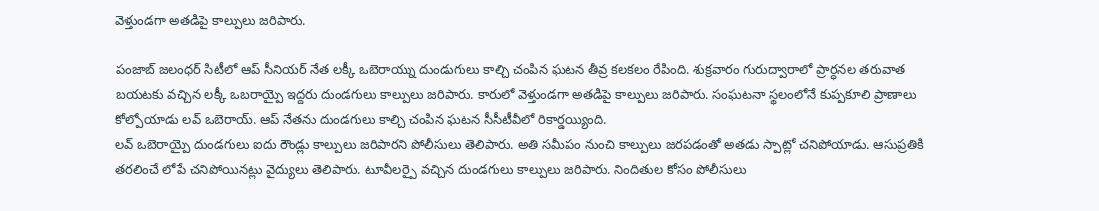వెళ్తుండగా అతడిపై కాల్పులు జరిపారు.

పంజాబ్ జలంధర్ సిటీలో ఆప్ సీనియర్ నేత లక్కీ ఒబెరాయ్ను దుండుగులు కాల్చి చంపిన ఘటన తీవ్ర కలకలం రేపింది. శుక్రవారం గురుద్వారాలో ప్రార్ధనల తరువాత బయటకు వచ్చిన లక్కీ ఒబరాయ్పై ఇద్దరు దుండగులు కాల్పులు జరిపారు. కారులో వెళ్తుండగా అతడిపై కాల్పులు జరిపారు. సంఘటనా స్థలంలోనే కుప్పకూలి ప్రాణాలు కోల్పోయాడు లవ్ ఒబెరాయ్. ఆప్ నేతను దుండగులు కాల్చి చంపిన ఘటన సీసీటీవీలో రికార్డయ్యింది.
లవ్ ఒబెరాయ్పై దుండగులు ఐదు రౌండ్లు కాల్పులు జరిపారని పోలీసులు తెలిపారు. అతి సమీపం నుంచి కాల్పులు జరపడంతో అతడు స్పాట్లో చనిపోయాడు. ఆసుప్రతికి తరలించే లోపే చనిపోయినట్లు వైద్యులు తెలిపారు. టూవీలర్పై వచ్చిన దుండగులు కాల్పులు జరిపారు. నిందితుల కోసం పోలీసులు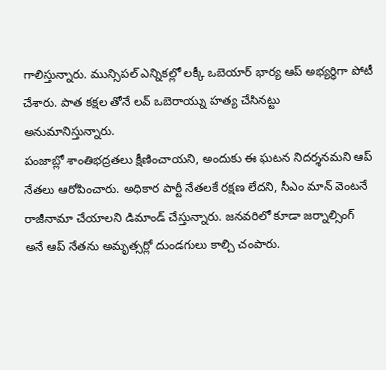గాలిస్తున్నారు. మున్సిపల్ ఎన్నికల్లో లక్కీ ఒబెయార్ భార్య ఆప్ అభ్యర్ధిగా పోటీ చేశారు. పాత కక్షల తోనే లవ్ ఒబెరాయ్ను హత్య చేసినట్టు అనుమానిస్తున్నారు.
పంజాబ్లో శాంతిభద్రతలు క్షీణించాయని, అందుకు ఈ ఘటన నిదర్శనమని ఆప్ నేతలు ఆరోపించారు. అధికార పార్టీ నేతలకే రక్షణ లేదని, సీఎం మాన్ వెంటనే రాజీనామా చేయాలని డిమాండ్ చేస్తున్నారు. జనవరిలో కూడా జర్నాల్సింగ్ అనే ఆప్ నేతను అమృత్సర్లో దుండగులు కాల్చి చంపారు.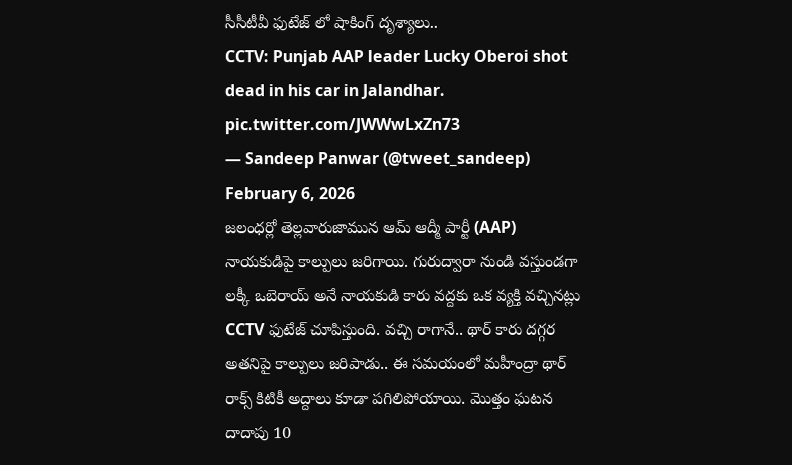సీసీటీవీ ఫుటేజ్ లో షాకింగ్ దృశ్యాలు..
CCTV: Punjab AAP leader Lucky Oberoi shot dead in his car in Jalandhar. pic.twitter.com/JWWwLxZn73
— Sandeep Panwar (@tweet_sandeep) February 6, 2026
జలంధర్లో తెల్లవారుజామున ఆమ్ ఆద్మీ పార్టీ (AAP) నాయకుడిపై కాల్పులు జరిగాయి. గురుద్వారా నుండి వస్తుండగా లక్కీ ఒబెరాయ్ అనే నాయకుడి కారు వద్దకు ఒక వ్యక్తి వచ్చినట్లు CCTV ఫుటేజ్ చూపిస్తుంది. వచ్చి రాగానే.. థార్ కారు దగ్గర అతనిపై కాల్పులు జరిపాడు.. ఈ సమయంలో మహీంద్రా థార్ రాక్స్ కిటికీ అద్దాలు కూడా పగిలిపోయాయి. మొత్తం ఘటన దాదాపు 10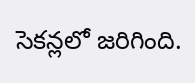సెకన్లలో జరిగింది.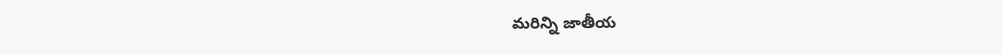మరిన్ని జాతీయ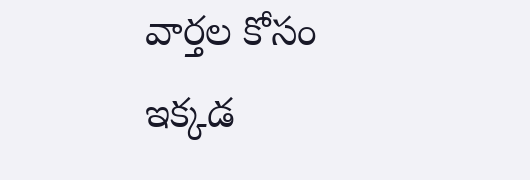వార్తల కోసం ఇక్కడ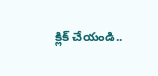క్లిక్ చేయండి..